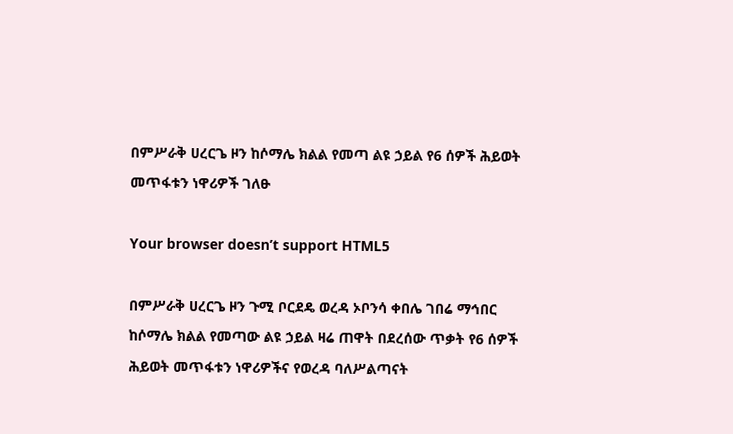በምሥራቅ ሀረርጌ ዞን ከሶማሌ ክልል የመጣ ልዩ ኃይል የ6 ሰዎች ሕይወት መጥፋቱን ነዋሪዎች ገለፁ

Your browser doesn’t support HTML5

በምሥራቅ ሀረርጌ ዞን ጉሚ ቦርደዴ ወረዳ ኦቦንሳ ቀበሌ ገበሬ ማኅበር ከሶማሌ ክልል የመጣው ልዩ ኃይል ዛሬ ጠዋት በደረሰው ጥቃት የ6 ሰዎች ሕይወት መጥፋቱን ነዋሪዎችና የወረዳ ባለሥልጣናት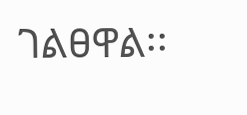ገልፀዋል፡፡